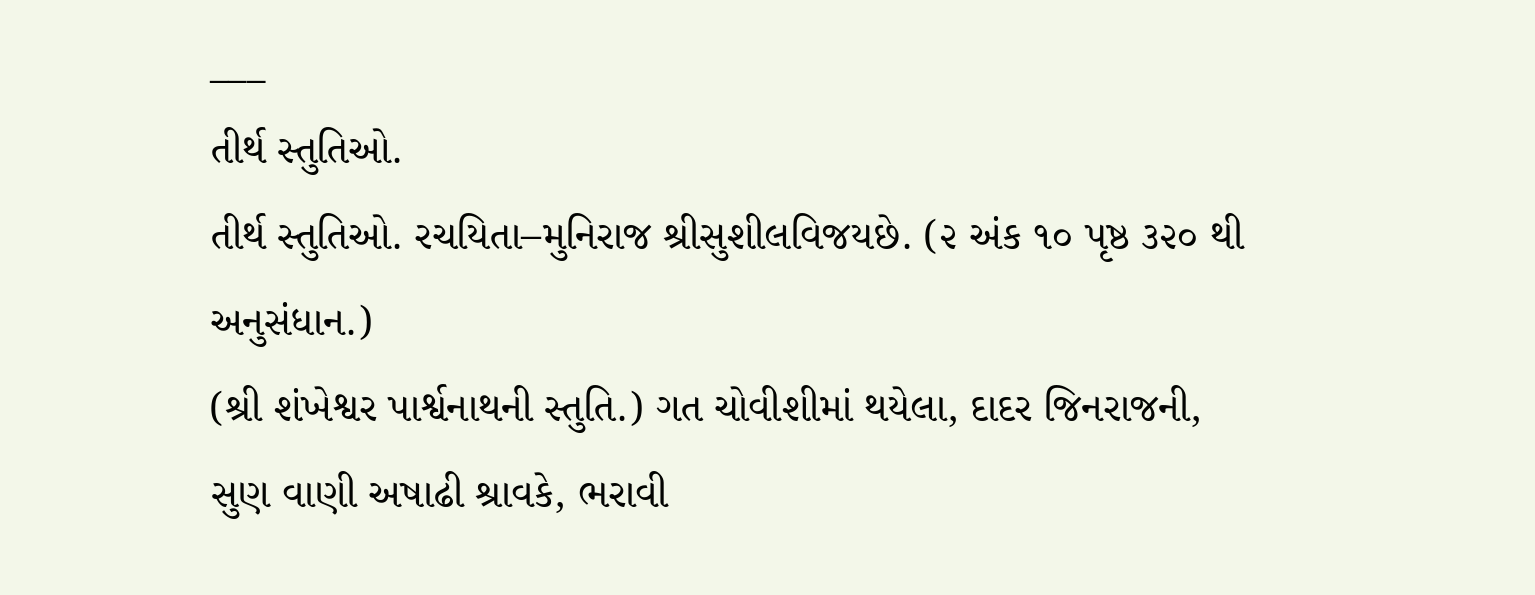___
તીર્થ સ્તુતિઓ.
તીર્થ સ્તુતિઓ. રચયિતા–મુનિરાજ શ્રીસુશીલવિજયછે. (૨ અંક ૧૦ પૃષ્ઠ ૩૨૦ થી અનુસંધાન.)
(શ્રી શંખેશ્વર પાર્શ્વનાથની સ્તુતિ.) ગત ચોવીશીમાં થયેલા, દાદર જિનરાજની,
સુણ વાણી અષાઢી શ્રાવકે, ભરાવી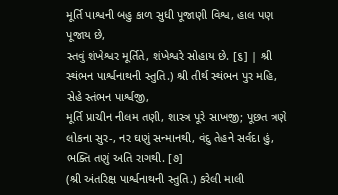મૂર્તિ પાશ્વની બહુ કાળ સુધી પૂજાણી વિશ્વ, હાલ પણ પૂજાય છે,
સ્તવું શંખેશ્વર મૂર્તિતે, શંખેશ્વરે સોહાય છે. [૬] | શ્રી સ્થંભન પાર્શ્વનાથની સ્તુતિ.) શ્રી તીર્થ સ્થંભન પુર મહિ, સેહે સ્તંભન પાર્શ્વજી,
મૂર્તિ પ્રાચીન નીલમ તણી, શાસ્ત્ર પૂરે સાખજી; પૂછત ત્રણે લોકના સુર-, નર ઘણું સન્માનથી, વંદુ તેહને સર્વદા હું, ભક્તિ તણું અતિ રાગથી. [૭]
(શ્રી અંતરિક્ષ પાર્શ્વનાથની સ્તુતિ.) કરેલી માલી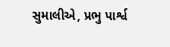સુમાલીએ, પ્રભુ પાર્શ્વ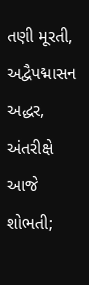તણી મૂરતી,
અદ્વૈપદ્માસન અદ્ધર, અંતરીક્ષે આજે શોભતી;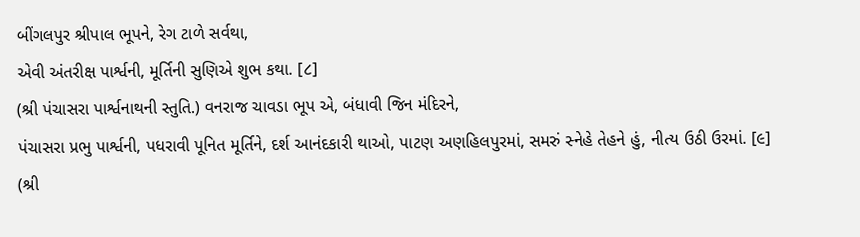બીંગલપુર શ્રીપાલ ભૂપને, રેગ ટાળે સર્વથા,
એવી અંતરીક્ષ પાર્શ્વની, મૂર્તિની સુણિએ શુભ કથા. [૮]
(શ્રી પંચાસરા પાર્શ્વનાથની સ્તુતિ.) વનરાજ ચાવડા ભૂપ એ, બંધાવી જિન મંદિરને,
પંચાસરા પ્રભુ પાર્શ્વની, પધરાવી પૂનિત મૂર્તિને, દર્શ આનંદકારી થાઓ, પાટણ અણહિલપુરમાં, સમરું સ્નેહે તેહને હું, નીત્ય ઉઠી ઉરમાં. [૯]
(શ્રી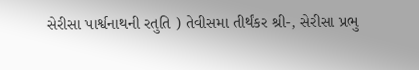સેરીસા પાર્શ્વનાથની રતુતિ ) તેવીસમા તીર્થંકર શ્રી-, સેરીસા પ્રભુ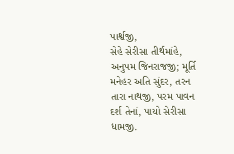પાર્શ્વજી,
સેહે સેરીસા તીર્થમાંહે, અનુપમ જિનરાજજી; મૂર્તિ મનેહર અતિ સુંદર, તરન તારા નાથજી, પરમ પાવન દર્શ તેનાં, પાયો સેરીસા ધામજી.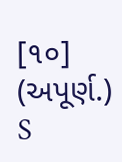[૧૦]
(અપૂર્ણ.)
S